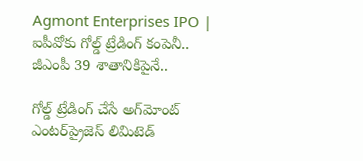Agmont Enterprises IPO | ఐపీవోకు గోల్డ్ ట్రేడింగ్ కంపెనీ.. జీఎంపీ 39 శాతానికిపైనే..

గోల్డ్ ట్రేడింగ్ చేసే అగ్‌మోంట్ ఎంటర్‌ప్రైజెస్ లిమిటెడ్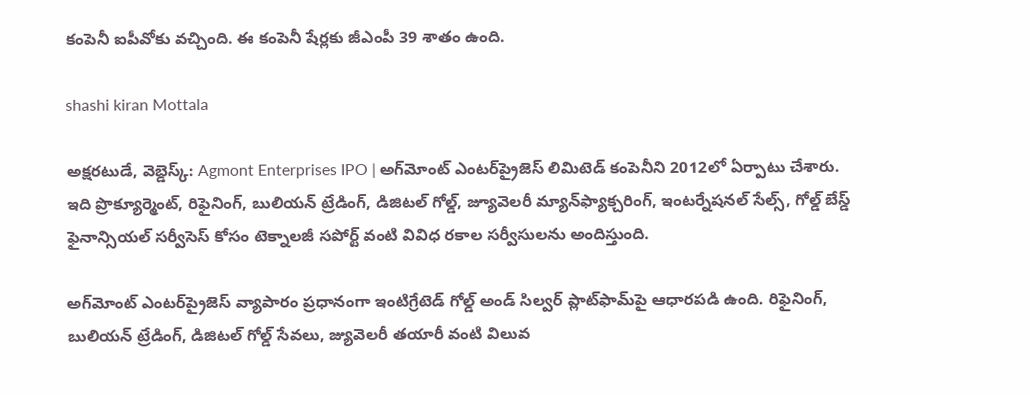కంపెనీ ఐపీవోకు వచ్చింది. ఈ కంపెనీ షేర్లకు జీఎంపీ 39 శాతం ఉంది.

shashi kiran Mottala

అక్షరటుడే, వెబ్డెస్క్: Agmont Enterprises IPO | అగ్‌మోంట్ ఎంటర్‌ప్రైజెస్ లిమిటెడ్ కంపెనీని 2012లో ఏర్పాటు చేశారు. ఇది ప్రొక్యూర్మెంట్, రిఫైనింగ్, బులియన్ ట్రేడింగ్, డిజిటల్ గోల్డ్, జ్యూవెలరీ మ్యాన్‌ఫ్యాక్చరింగ్, ఇంటర్నేషనల్ సేల్స్, గోల్డ్ బేస్డ్ ఫైనాన్సియల్ సర్వీసెస్ కోసం టెక్నాలజీ సపోర్ట్ వంటి వివిధ రకాల సర్వీసులను అందిస్తుంది.

అగ్‌మోంట్ ఎంటర్‌ప్రైజెస్ వ్యాపారం ప్రధానంగా ఇంటిగ్రేటెడ్ గోల్డ్ అండ్ సిల్వర్ ప్లాట్‌ఫామ్‌పై ఆధారపడి ఉంది. రిఫైనింగ్, బులియన్ ట్రేడింగ్, డిజిటల్ గోల్డ్ సేవలు, జ్యువెలరీ తయారీ వంటి విలువ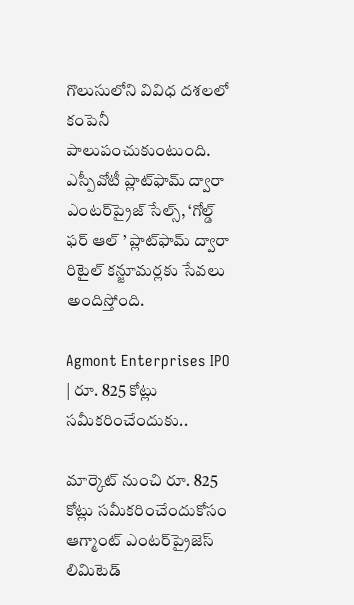గొలుసులోని వివిధ దశలలో కంపెనీ పాలుపంచుకుంటుంది. ఎస్పీవోటీ ప్లాట్‌ఫామ్ ద్వారా ఎంటర్‌ప్రైజ్ సేల్స్, ‘గోల్డ్ ఫర్ ఆల్ ’ ప్లాట్‌ఫామ్ ద్వారా రిటైల్ కన్జూమర్లకు సేవలు అందిస్తోంది.

Agmont Enterprises IPO | రూ. 825 కోట్లు సమీకరించేందుకు..

మార్కెట్ నుంచి రూ. 825 కోట్లు సమీకరించేందుకోసం ఆగ్మాంట్ ఎంటర్‌ప్రైజెస్ లిమిటెడ్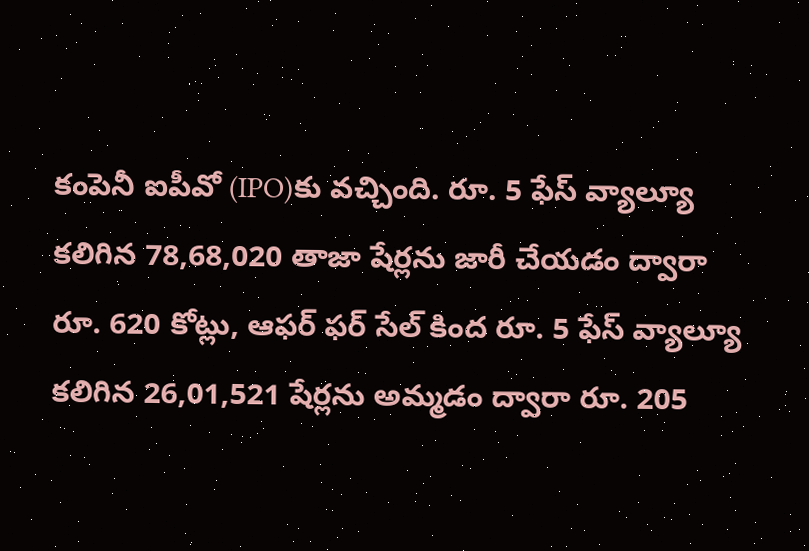కంపెనీ ఐపీవో (IPO)కు వచ్చింది. రూ. 5 ఫేస్ వ్యాల్యూ కలిగిన 78,68,020 తాజా షేర్లను జారీ చేయడం ద్వారా రూ. 620 కోట్లు, ఆఫర్ ఫర్ సేల్ కింద రూ. 5 ఫేస్ వ్యాల్యూ కలిగిన 26,01,521 షేర్లను అమ్మడం ద్వారా రూ. 205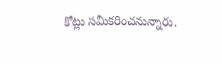కోట్లు సమీకరించనున్నారు.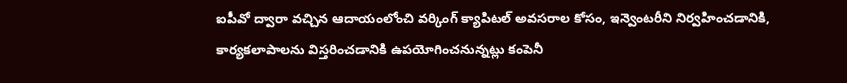ఐపీవో ద్వారా వచ్చిన ఆదాయంలోంచి వర్కింగ్ క్యాపిటల్ అవసరాల కోసం, ఇన్వెంటరీని నిర్వహించడానికి, కార్యకలాపాలను విస్తరించడానికి ఉపయోగించనున్నట్లు కంపెనీ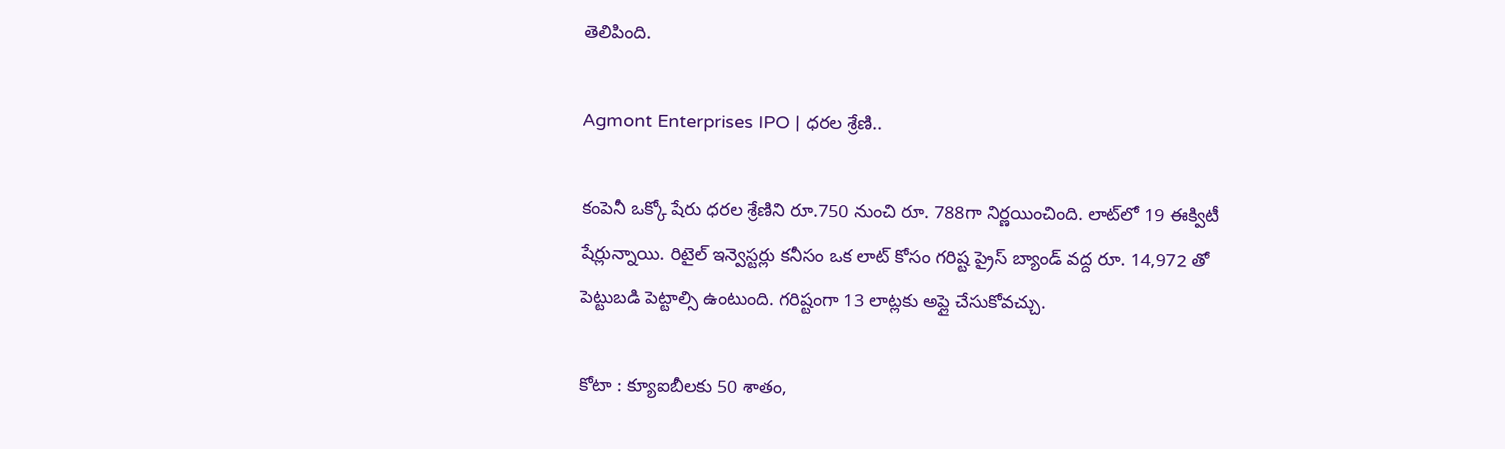తెలిపింది.

Agmont Enterprises IPO | ధరల శ్రేణి..

కంపెనీ ఒక్కో షేరు ధరల శ్రేణిని రూ.750 నుంచి రూ. 788గా నిర్ణయించింది. లాట్‌లో 19 ఈక్విటీ షేర్లున్నాయి. రిటైల్ ఇన్వెస్టర్లు కనీసం ఒక లాట్ కోసం గరిష్ట ప్రైస్ బ్యాండ్ వద్ద రూ. 14,972 తో పెట్టుబడి పెట్టాల్సి ఉంటుంది. గరిష్టంగా 13 లాట్లకు అప్లై చేసుకోవచ్చు.

కోటా : క్యూఐబీలకు 50 శాతం,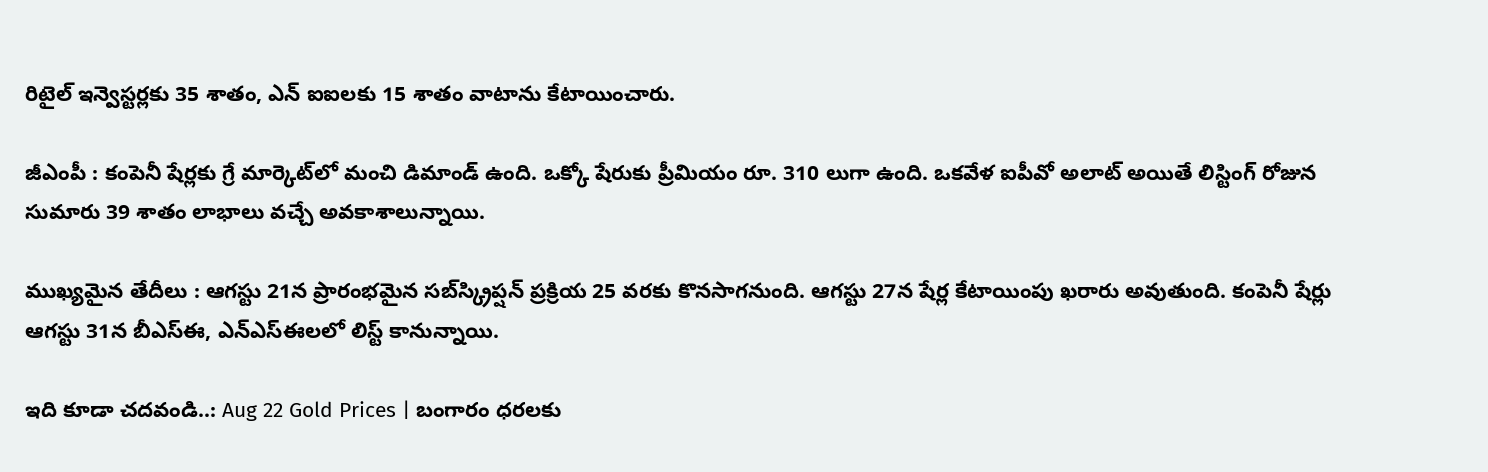రిటైల్ ఇన్వెస్టర్లకు 35 శాతం, ఎన్ ఐఐలకు 15 శాతం వాటాను కేటాయించారు.

జీఎంపీ : కంపెనీ షేర్లకు గ్రే మార్కెట్‌లో మంచి డిమాండ్ ఉంది. ఒక్కో షేరుకు ప్రీమియం రూ. 310 లుగా ఉంది. ఒకవేళ ఐపీవో అలాట్ అయితే లిస్టింగ్ రోజున సుమారు 39 శాతం లాభాలు వచ్చే అవకాశాలున్నాయి.

ముఖ్యమైన తేదీలు : ఆగస్టు 21న ప్రారంభమైన సబ్‌స్క్రిప్షన్ ప్రక్రియ 25 వరకు కొనసాగనుంది. ఆగస్టు 27న షేర్ల కేటాయింపు ఖరారు అవుతుంది. కంపెనీ షేర్లు ఆగస్టు 31న బీఎస్ఈ, ఎన్ఎస్ఈలలో లిస్ట్ కానున్నాయి.

ఇది కూడా చదవండి..: Aug 22 Gold Prices | బంగారం ధరలకు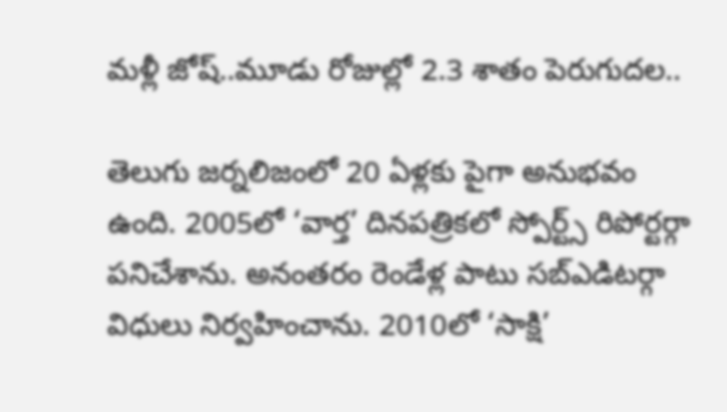మళ్లీ జోష్..మూడు రోజుల్లో 2.3 శాతం పెరుగుదల..

తెలుగు జర్నలిజంలో 20 ఏళ్లకు పైగా అనుభవం ఉంది. 2005లో ‘వార్త’ దినపత్రికలో స్పోర్ట్స్ రిపోర్టర్గా పనిచేశాను. అనంతరం రెండేళ్ల పాటు సబ్ఎడిటర్గా విధులు నిర్వహించాను. 2010లో ‘సాక్షి’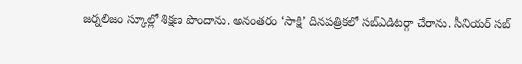జర్నలిజం స్కూల్లో శిక్షణ పొందాను. అనంతరం ‘సాక్షి’ దినపత్రికలో సబ్ఎడిటర్గా చేరాను. సీనియర్ సబ్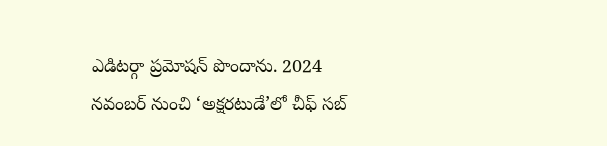ఎడిటర్గా ప్రమోషన్ పొందాను. 2024 నవంబర్ నుంచి ‘అక్షరటుడే’లో చీఫ్ సబ్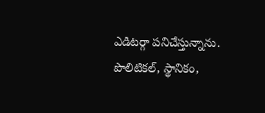ఎడిటర్గా పనిచేస్తున్నాను. పొలిటికల్, స్థానికం,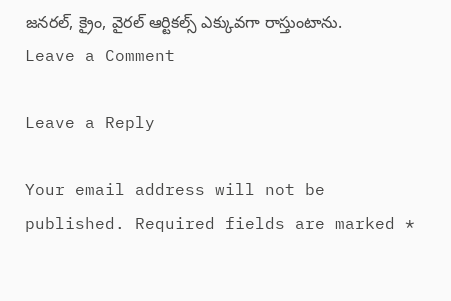జనరల్, క్రైం, వైరల్ ఆర్టికల్స్ ఎక్కువగా రాస్తుంటాను.
Leave a Comment

Leave a Reply

Your email address will not be published. Required fields are marked *